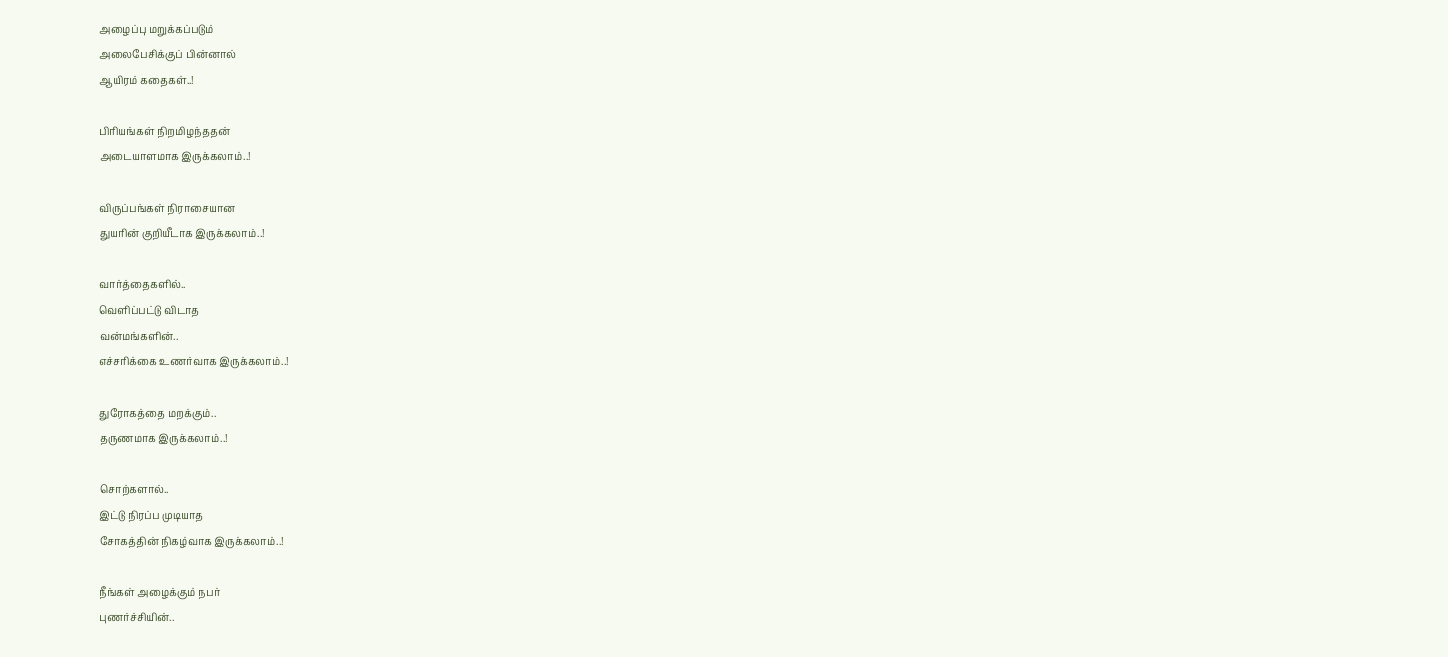அழைப்பு மறுக்கப்படும்
அலைபேசிக்குப் பின்னால்
ஆயிரம் கதைகள்..!

பிரியங்கள் நிறமிழந்ததன்
அடையாளமாக இருக்கலாம்..!

விருப்பங்கள் நிராசையான
துயரின் குறியீடாக இருக்கலாம்..!

வார்த்தைகளில்..
வெளிப்பட்டு விடாத
வன்மங்களின்..
எச்சரிக்கை உணர்வாக இருக்கலாம்..!

துரோகத்தை மறக்கும்..
தருணமாக இருக்கலாம்..!

சொற்களால்..
இட்டு நிரப்ப முடியாத
சோகத்தின் நிகழ்வாக இருக்கலாம்..!

நீங்கள் அழைக்கும் நபர்
புணர்ச்சியின்..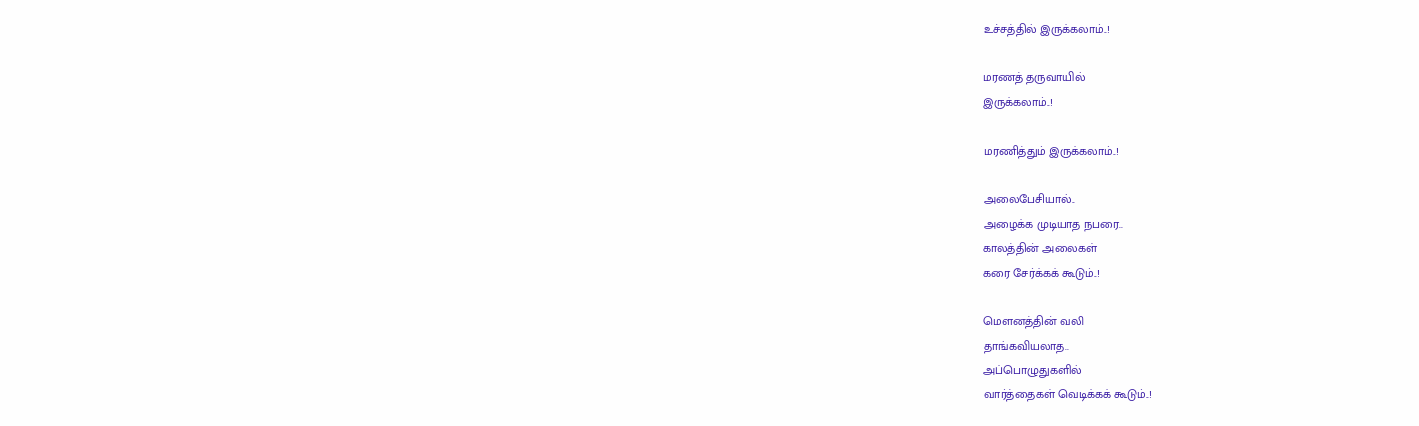உச்சத்தில் இருக்கலாம்..!

மரணத் தருவாயில்
இருக்கலாம்..!

மரணித்தும் இருக்கலாம்..!

அலைபேசியால்..
அழைக்க முடியாத நபரை..
காலத்தின் அலைகள்
கரை சேர்க்கக் கூடும்..!

மெளனத்தின் வலி
தாங்கவியலாத..
அப்பொழுதுகளில்
வார்த்தைகள் வெடிக்கக் கூடும்..!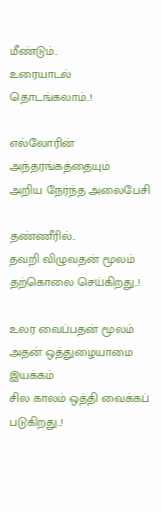மீண்டும்..
உரையாடல் தொடங்கலாம்..!

எல்லோரின் அந்தரங்கத்தையும்
அறிய நேர்ந்த அலைபேசி

தண்ணீரில்..
தவறி விழுவதன் மூலம்
தற்கொலை செய்கிறது..!

உலர வைப்பதன் மூலம்
அதன் ஒத்துழையாமை இயக்கம்
சில காலம் ஒத்தி வைக்கப் படுகிறது..!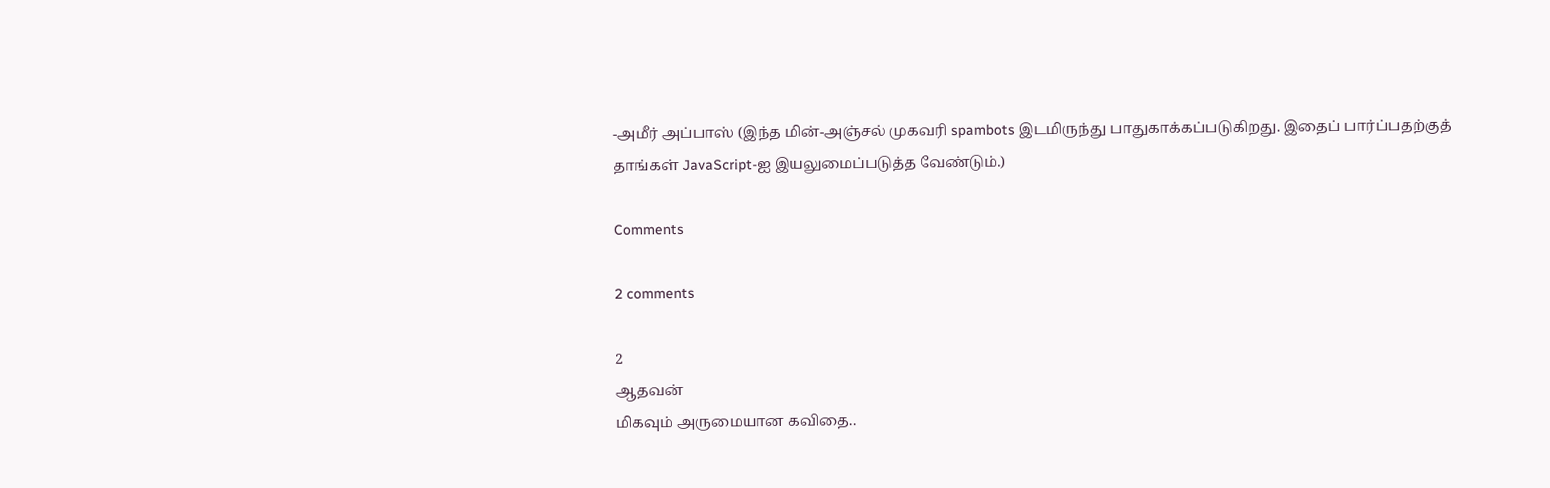-அமீர் அப்பாஸ் (இந்த மின்-அஞ்சல் முகவரி spambots இடமிருந்து பாதுகாக்கப்படுகிறது. இதைப் பார்ப்பதற்குத் தாங்கள் JavaScript-ஐ இயலுமைப்படுத்த வேண்டும்.)

Comments

2 comments

2
ஆதவன்
மிகவும் அருமையான கவிதை..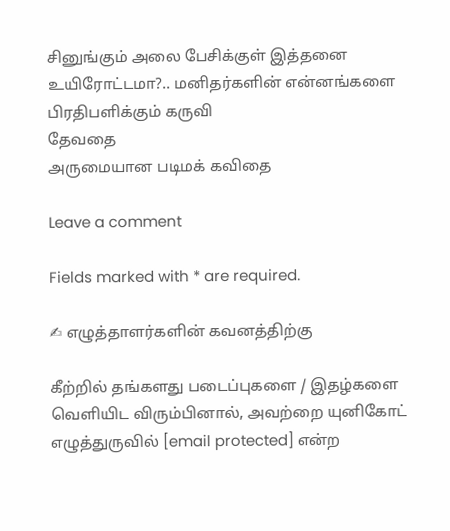சினுங்கும் அலை பேசிக்குள் இத்தனை உயிரோட்டமா?.. மனிதர்களின் என்னங்களை பிரதிபளிக்கும் கருவி
தேவதை
அருமையான படிமக் கவிதை

Leave a comment

Fields marked with * are required.

✍ எழுத்தாளர்களின் கவனத்திற்கு

கீற்றில் தங்களது படைப்புகளை / இதழ்களை வெளியிட விரும்பினால், அவற்றை யுனிகோட் எழுத்துருவில் [email protected] என்ற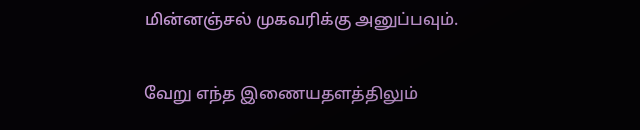மின்னஞ்சல் முகவரிக்கு அனுப்பவும்.

வேறு எந்த இணையதளத்திலும்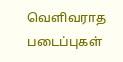வெளிவராத படைப்புகள்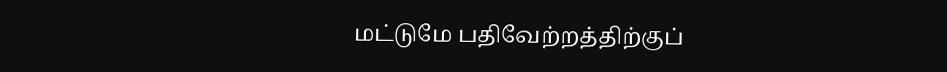மட்டுமே பதிவேற்றத்திற்குப்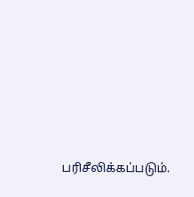பரிசீலிக்கப்படும்.